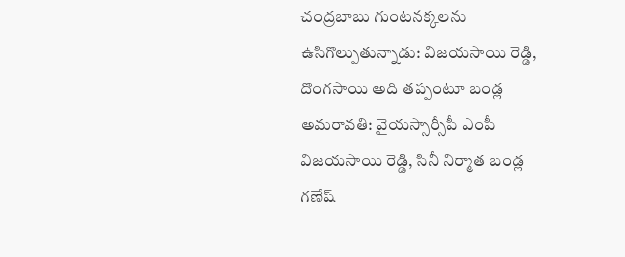చంద్రబాబు గుంటనక్కలను ఉసిగొల్పుతున్నాడు: విజయసాయి రెడ్డి, దొంగసాయి అది తప్పంటూ బండ్ల
అమరావతి: వైయస్సార్సీపీ ఎంపీ విజయసాయి రెడ్డి, సినీ నిర్మాత బండ్ల గణేష్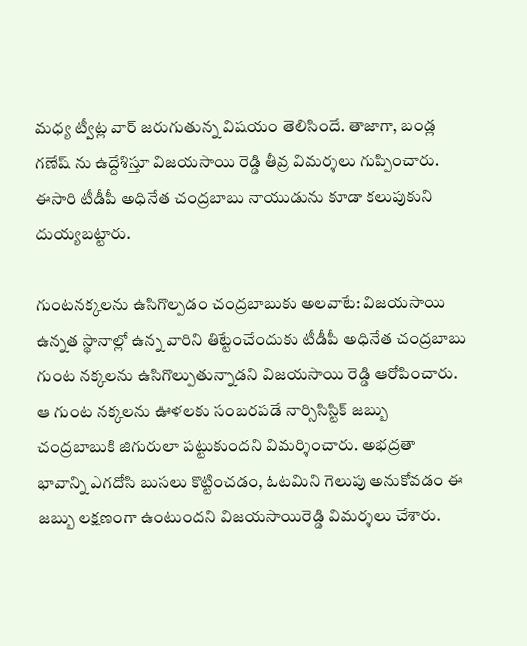మధ్య ట్వీట్ల వార్ జరుగుతున్న విషయం తెలిసిందే. తాజాగా, బండ్ల గణేష్ ను ఉద్దేశిస్తూ విజయసాయి రెడ్డి తీవ్ర విమర్శలు గుప్పించారు. ఈసారి టీడీపీ అధినేత చంద్రబాబు నాయుడును కూడా కలుపుకుని దుయ్యబట్టారు.

గుంటనక్కలను ఉసిగొల్పడం చంద్రబాబుకు అలవాటే: విజయసాయి
ఉన్నత స్థానాల్లో ఉన్న వారిని తిట్టేంచేందుకు టీడీపీ అధినేత చంద్రబాబు గుంట నక్కలను ఉసిగొల్పుతున్నాడని విజయసాయి రెడ్డి ఆరోపించారు. ఆ గుంట నక్కలను ఊళలకు సంబరపడే నార్సిసిస్టిక్ జబ్బు చంద్రబాబుకి జిగురులా పట్టుకుందని విమర్శించారు. అభద్రతా భావాన్ని ఎగదోసి బుసలు కొట్టించడం, ఓటమిని గెలుపు అనుకోవడం ఈ జబ్బు లక్షణంగా ఉంటుందని విజయసాయిరెడ్డి విమర్శలు చేశారు.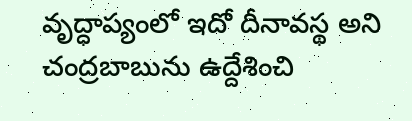వృద్ధాప్యంలో ఇదో దీనావస్థ అని చంద్రబాబును ఉద్దేశించి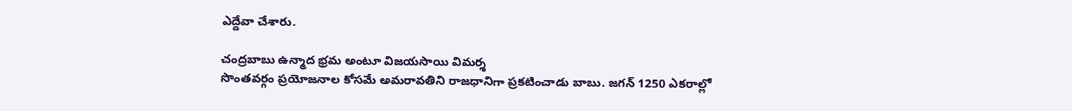ఎద్దేవా చేశారు.

చంద్రబాబు ఉన్మాద భ్రమ అంటూ విజయసాయి విమర్శ
సొంతవర్గం ప్రయోజనాల కోసమే అమరావతిని రాజధానిగా ప్రకటించాడు బాబు. జగన్ 1250 ఎకరాల్లో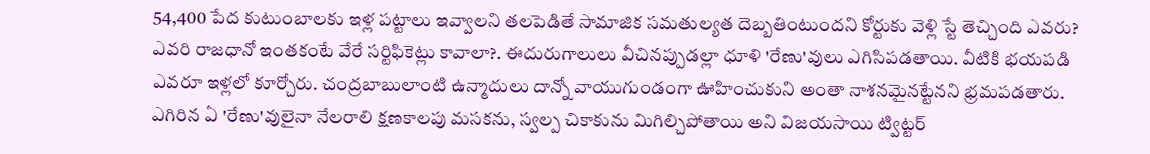54,400 పేద కుటుంబాలకు ఇళ్ల పట్టాలు ఇవ్వాలని తలపెడితే సామాజిక సమతుల్యత దెబ్బతింటుందని కోర్టుకు వెళ్లి స్టే తెచ్చింది ఎవరు? ఎవరి రాజధానో ఇంతకంటే వేరే సర్టిఫికెట్లు కావాలా?. ఈదురుగాలులు వీచినప్పుడల్లా ధూళి 'రేణు'వులు ఎగిసిపడతాయి. వీటికి భయపడి ఎవరూ ఇళ్లలో కూర్చోరు. చంద్రబాబులాంటి ఉన్మాదులు దాన్నో వాయుగుండంగా ఊహించుకుని అంతా నాశనమైనట్టేనని భ్రమపడతారు. ఎగిరిన ఏ 'రేణు'వులైనా నేలరాలి క్షణకాలపు మసకను, స్వల్ప చికాకును మిగిల్చిపోతాయి అని విజయసాయి ట్విట్టర్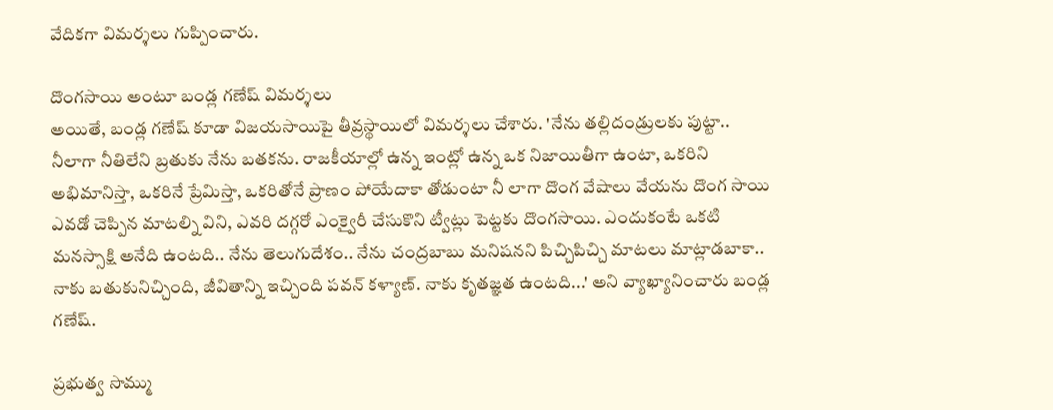వేదికగా విమర్శలు గుప్పించారు.

దొంగసాయి అంటూ బండ్ల గణేష్ విమర్శలు
అయితే, బండ్ల గణేష్ కూడా విజయసాయిపై తీవ్రస్థాయిలో విమర్శలు చేశారు. 'నేను తల్లిదండ్రులకు పుట్టా.. నీలాగా నీతిలేని బ్రతుకు నేను బతకను. రాజకీయాల్లో ఉన్న ఇంట్లో ఉన్న ఒక నిజాయితీగా ఉంటా, ఒకరిని అభిమానిస్తా, ఒకరినే ప్రేమిస్తా, ఒకరితోనే ప్రాణం పోయేదాకా తోడుంటా నీ లాగా దొంగ వేషాలు వేయను దొంగ సాయి ఎవడో చెప్పిన మాటల్ని విని, ఎవరి దగ్గరో ఎంక్వైరీ చేసుకొని ట్వీట్లు పెట్టకు దొంగసాయి. ఎందుకంటే ఒకటి మనస్సాక్షి అనేది ఉంటది.. నేను తెలుగుదేశం.. నేను చంద్రబాబు మనిషనని పిచ్చిపిచ్చి మాటలు మాట్లాడబాకా.. నాకు బతుకునిచ్చింది, జీవితాన్ని ఇచ్చింది పవన్ కళ్యాణ్. నాకు కృతజ్ఞత ఉంటది...' అని వ్యాఖ్యానించారు బండ్ల గణేష్.

ప్రభుత్వ సొమ్ము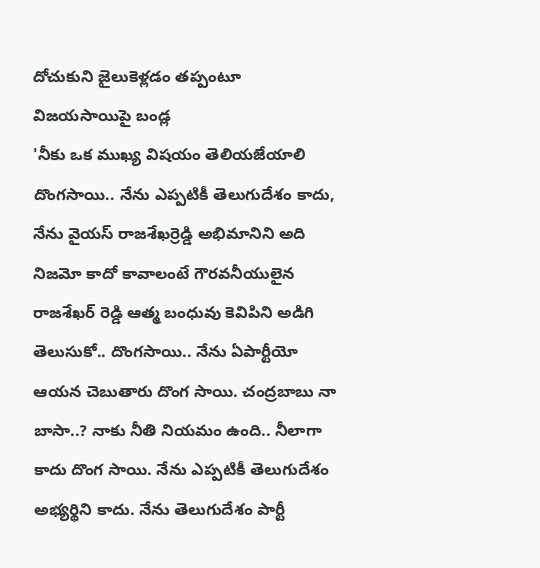దోచుకుని జైలుకెళ్లడం తప్పంటూ విజయసాయిపై బండ్ల
'నీకు ఒక ముఖ్య విషయం తెలియజేయాలి దొంగసాయి.. నేను ఎప్పటికీ తెలుగుదేశం కాదు, నేను వైయస్ రాజశేఖర్రెడ్డి అభిమానిని అది నిజమో కాదో కావాలంటే గౌరవనీయులైన రాజశేఖర్ రెడ్డి ఆత్మ బంధువు కెవిపిని అడిగి తెలుసుకో.. దొంగసాయి.. నేను ఏపార్టీయో ఆయన చెబుతారు దొంగ సాయి. చంద్రబాబు నా బాసా..? నాకు నీతి నియమం ఉంది.. నీలాగా కాదు దొంగ సాయి. నేను ఎప్పటికీ తెలుగుదేశం అభ్యర్థిని కాదు. నేను తెలుగుదేశం పార్టీ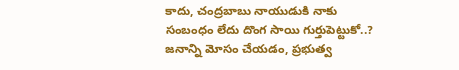కాదు, చంద్రబాబు నాయుడుకి నాకు సంబంధం లేదు దొంగ సాయి గుర్తుపెట్టుకో..?
జనాన్ని మోసం చేయడం, ప్రభుత్వ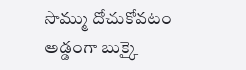సొమ్ము దోచుకోవటం అడ్డంగా బుక్కై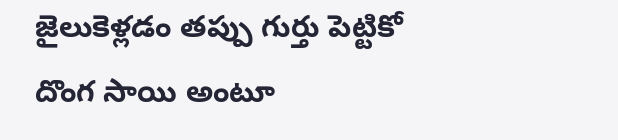జైలుకెళ్లడం తప్పు గుర్తు పెట్టికో దొంగ సాయి అంటూ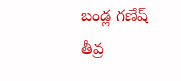బండ్ల గణేష్ తీవ్ర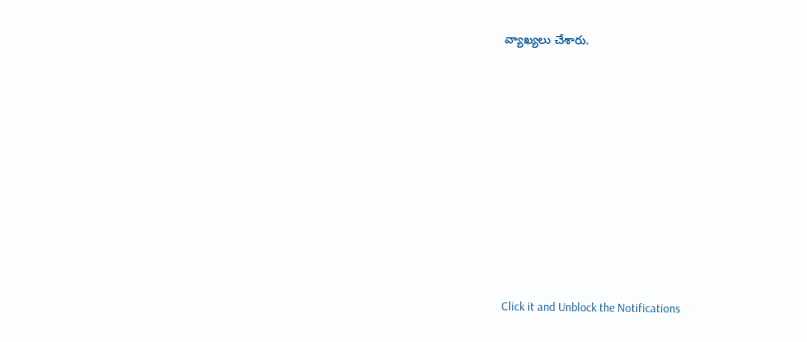వ్యాఖ్యలు చేశారు.












Click it and Unblock the Notifications